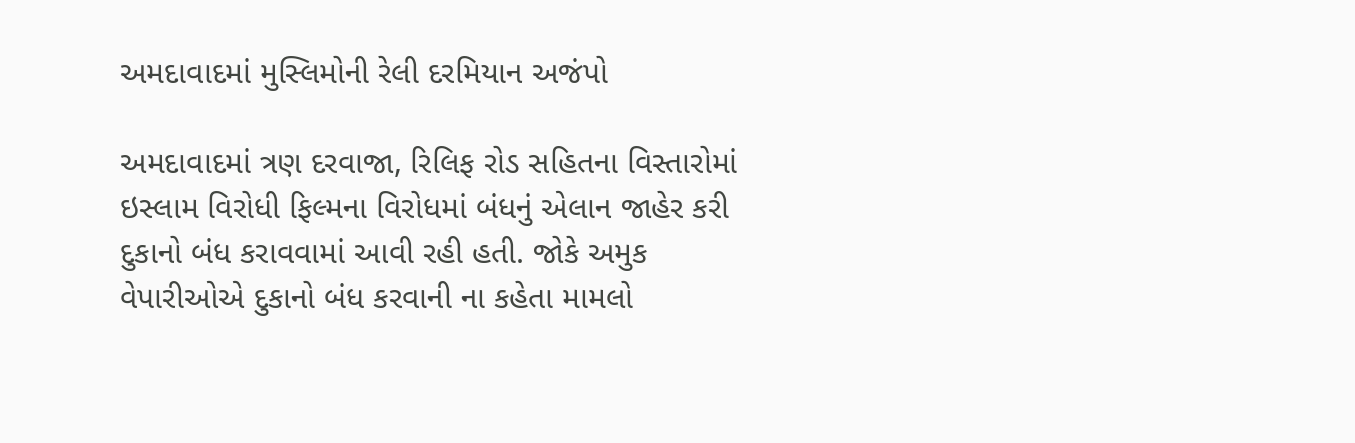અમદાવાદમાં મુસ્લિમોની રેલી દરમિયાન અજંપો

અમદાવાદમાં ત્રણ દરવાજા, રિલિફ રોડ સહિતના વિસ્તારોમાં ઇસ્લામ વિરોધી ફિલ્મના વિરોધમાં બંધનું એલાન જાહેર કરી દુકાનો બંધ કરાવવામાં આવી રહી હતી. જોકે અમુક વેપારીઓએ દુકાનો બંધ કરવાની ના કહેતા મામલો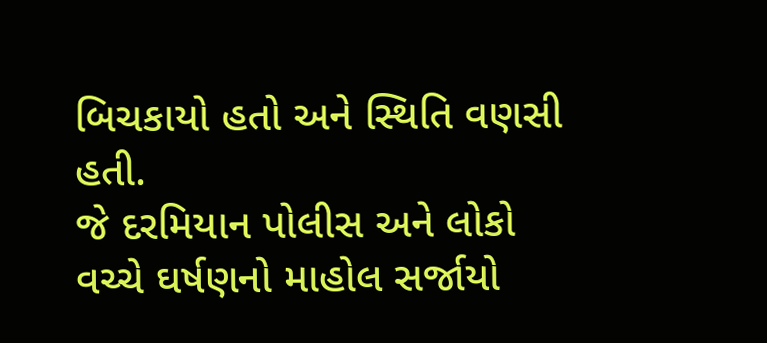બિચકાયો હતો અને સ્થિતિ વણસી હતી.
જે દરમિયાન પોલીસ અને લોકો વચ્ચે ઘર્ષણનો માહોલ સર્જાયો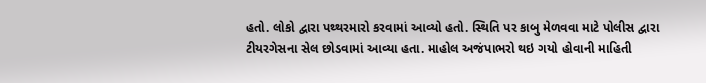હતો. લોકો દ્વારા પથ્થરમારો કરવામાં આવ્યો હતો. સ્થિતિ પર કાબુ મેળવવા માટે પોલીસ દ્વારા ટીયરગેસના સેલ છોડવામાં આવ્યા હતા. માહોલ અજંપાભરો થઇ ગયો હોવાની માહિતી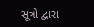સૂત્રો દ્વારા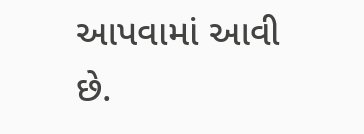આપવામાં આવી છે.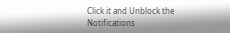Click it and Unblock the Notifications